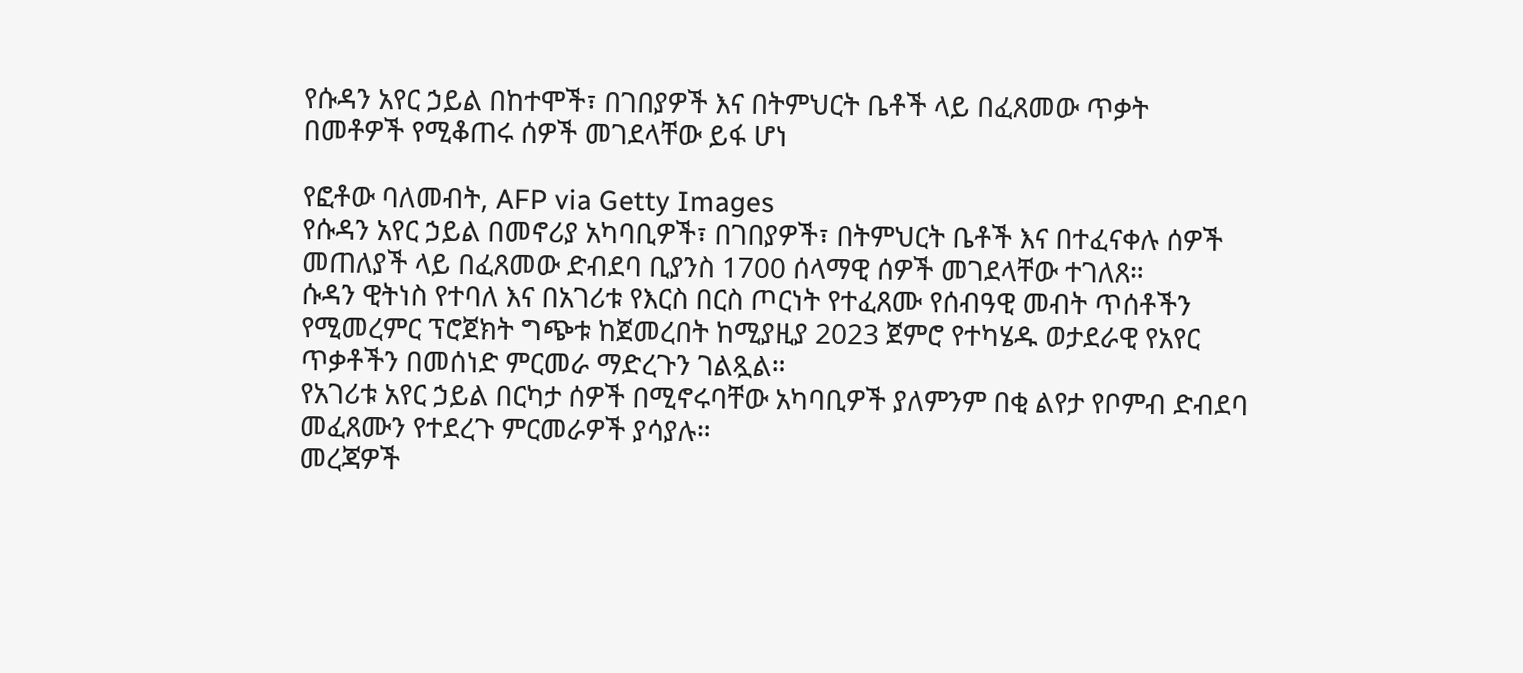የሱዳን አየር ኃይል በከተሞች፣ በገበያዎች እና በትምህርት ቤቶች ላይ በፈጸመው ጥቃት በመቶዎች የሚቆጠሩ ሰዎች መገደላቸው ይፋ ሆነ

የፎቶው ባለመብት, AFP via Getty Images
የሱዳን አየር ኃይል በመኖሪያ አካባቢዎች፣ በገበያዎች፣ በትምህርት ቤቶች እና በተፈናቀሉ ሰዎች መጠለያች ላይ በፈጸመው ድብደባ ቢያንስ 1700 ሰላማዊ ሰዎች መገደላቸው ተገለጸ።
ሱዳን ዊትነስ የተባለ እና በአገሪቱ የእርስ በርስ ጦርነት የተፈጸሙ የሰብዓዊ መብት ጥሰቶችን የሚመረምር ፕሮጀክት ግጭቱ ከጀመረበት ከሚያዚያ 2023 ጀምሮ የተካሄዱ ወታደራዊ የአየር ጥቃቶችን በመሰነድ ምርመራ ማድረጉን ገልጿል።
የአገሪቱ አየር ኃይል በርካታ ሰዎች በሚኖሩባቸው አካባቢዎች ያለምንም በቂ ልየታ የቦምብ ድብደባ መፈጸሙን የተደረጉ ምርመራዎች ያሳያሉ።
መረጃዎች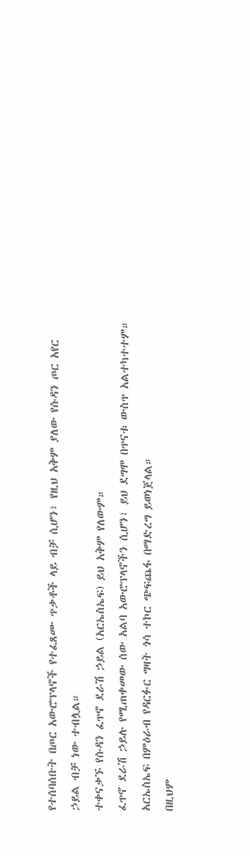የተሰባሰቡት በጦር አውሮፕላኖች የተፈጸሙ ጥቃቶች ላይ ብቻ ሲሆን፣ የዚህ አቅም ያለው የሱዳን ጦር አየር ኃይል ብቻ ነው ተብሏል።
ተቀናቃኙ የሱዳን ፈጥኖ ደራሽ ኃይል (አርኤስኤፍ) ይህ አቅም የለውም።
ፈጥኖ ደራሽ ኃይሉ የሚጠቀመው ሰው አልባ አውሮፕላኖችን ሲሆን፣ ይህ ደግሞ በጥናቱ ውስጥ አልተካተተም።
አርኤስኤፍ በምዕራብ የዳርፉር ግዛት ጎሳ ተኮር ጭፍጨፋ በማድረግ ይወነጀላል።
በዚህም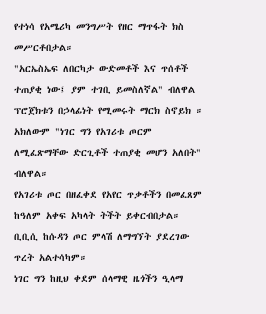የተነሳ የአሜሪካ መንግሥት የዘር ማጥፋት ክስ መሥርቶበታል።
"አርኤስኤፍ ለበርካታ ውድመቶች እና ጥሰቶች ተጠያቂ ነው፤ ያም ተገቢ ይመስለኛል" ብለዋል ፕሮጀክቱን በኃላፊነት የሚመሩት ማርክ ስኖይክ ። አክለውም "ነገር ግን የአገሪቱ ጦርም ለሚፈጽማቸው ድርጊቶች ተጠያቂ መሆን አለበት" ብለዋል።
የአገሪቱ ጦር በዘፈቀደ የአየር ጥቃቶችን በመፈጸም ከዓለም አቀፍ አካላት ትችት ይቀርብበታል።
ቢቢሲ ከሱዳን ጦር ምላሽ ለማግኘት ያደረገው ጥረት አልተሳካም።
ነገር ግን ከዚህ ቀደም ሰላማዊ ዜጎችን ዒላማ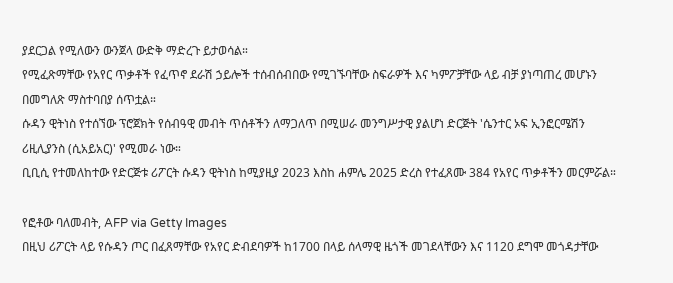ያደርጋል የሚለውን ውንጀላ ውድቅ ማድረጉ ይታወሳል።
የሚፈጽማቸው የአየር ጥቃቶች የፈጥኖ ደራሽ ኃይሎች ተሰብሰብበው የሚገኙባቸው ስፍራዎች እና ካምፖቻቸው ላይ ብቻ ያነጣጠረ መሆኑን በመግለጽ ማስተባበያ ሰጥቷል።
ሱዳን ዊትነስ የተሰኘው ፕሮጀክት የሰብዓዊ መብት ጥሰቶችን ለማጋለጥ በሚሠራ መንግሥታዊ ያልሆነ ድርጅት 'ሴንተር ኦፍ ኢንፎርሜሽን ሪዚሊያንስ (ሲአይአር)' የሚመራ ነው።
ቢቢሲ የተመለከተው የድርጅቱ ሪፖርት ሱዳን ዊትነስ ከሚያዚያ 2023 እስከ ሐምሌ 2025 ድረስ የተፈጸሙ 384 የአየር ጥቃቶችን መርምሯል።

የፎቶው ባለመብት, AFP via Getty Images
በዚህ ሪፖርት ላይ የሱዳን ጦር በፈጸማቸው የአየር ድብደባዎች ከ1700 በላይ ሰላማዊ ዜጎች መገደላቸውን እና 1120 ደግሞ መጎዳታቸው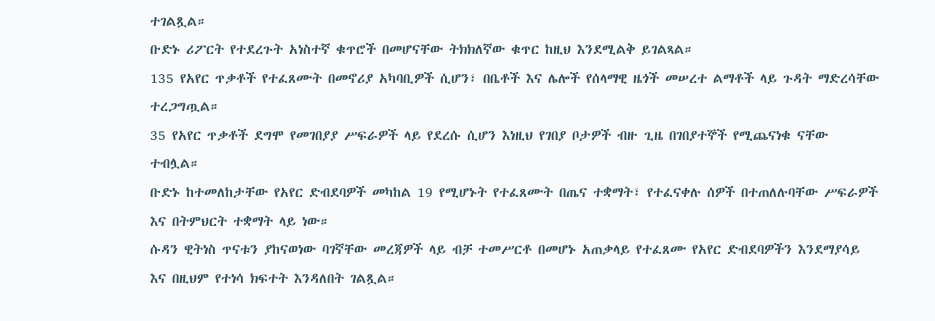ተገልጿል።
ቡድኑ ሪፖርት የተደረጉት አነስተኛ ቁጥሮች በመሆናቸው ትክክለኛው ቁጥር ከዚህ እንደሚልቅ ይገልጻል።
135 የአየር ጥቃቶች የተፈጸሙት በመኖሪያ አካባቢዎች ሲሆን፣ በቤቶች እና ሌሎች የሰላማዊ ዜጎች መሠረተ ልማቶች ላይ ጉዳት ማድረሳቸው ተረጋግጧል።
35 የአየር ጥቃቶች ደግሞ የመገበያያ ሥፍራዎች ላይ የደረሱ ሲሆን እነዚህ የገበያ ቦታዎች ብዙ ጊዜ በገበያተኞች የሚጨናነቁ ናቸው ተብሏል።
ቡድኑ ከተመለከታቸው የአየር ድብደባዎች መካከል 19 የሚሆኑት የተፈጸሙት በጤና ተቋማት፣ የተፈናቀሉ ሰዎች በተጠለሉባቸው ሥፍራዎች እና በትምህርት ተቋማት ላይ ነው።
ሱዳን ዊትነስ ጥናቱን ያከናወነው ባገኛቸው መረጃዎች ላይ ብቻ ተመሥርቶ በመሆኑ አጠቃላይ የተፈጸሙ የአየር ድብደባዎችን እንደማያሳይ እና በዚህም የተነሳ ክፍተት እንዳለበት ገልጿል።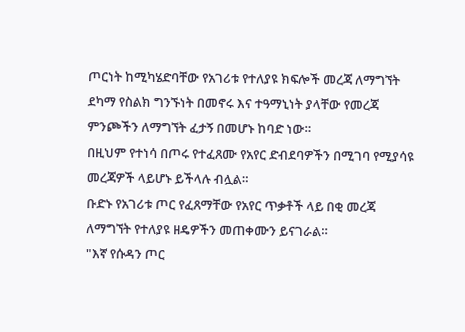ጦርነት ከሚካሄድባቸው የአገሪቱ የተለያዩ ክፍሎች መረጃ ለማግኘት ደካማ የስልክ ግንኙነት በመኖሩ እና ተዓማኒነት ያላቸው የመረጃ ምንጮችን ለማግኘት ፈታኝ በመሆኑ ከባድ ነው።
በዚህም የተነሳ በጦሩ የተፈጸሙ የአየር ድብደባዎችን በሚገባ የሚያሳዩ መረጃዎች ላይሆኑ ይችላሉ ብሏል።
ቡድኑ የአገሪቱ ጦር የፈጸማቸው የአየር ጥቃቶች ላይ በቂ መረጃ ለማግኘት የተለያዩ ዘዴዎችን መጠቀሙን ይናገራል።
"እኛ የሱዳን ጦር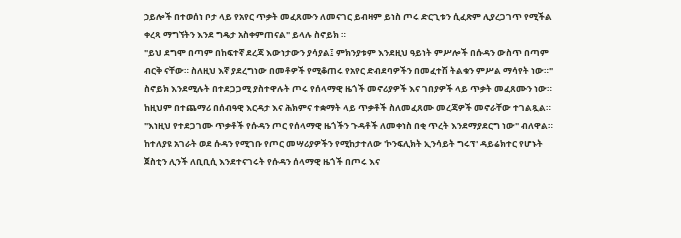ኃይሎች በተወሰነ ቦታ ላይ የአየር ጥቃት መፈጸሙን ለመናገር ይብዛም ይነስ ጦሩ ድርጊቱን ሲፈጽም ሊያረጋገጥ የሚችል ቀረጻ ማግኘትን እንደ ግዴታ አስቀምጠናል" ይላሉ ስኖይክ ።
"ይህ ደግሞ በጣም በከፍተኛ ደረጃ እውነታውን ያሳያል፤ ምክንያቱም እንደዚህ ዓይነት ምሥሎች በሱዳን ውስጥ በጣም ብርቅ ናቸው። ስለዚህ እኛ ያደረግነው በመቶዎች የሚቆጠሩ የአየር ድብደባዎችን በመፈተሽ ትልቁን ምሥል ማሳየት ነው።"
ስኖይክ እንደሚሉት በተደጋጋሚ ያስተዋሉት ጦሩ የሰላማዊ ዜጎች መኖሪያዎች እና ገበያዎች ላይ ጥቃት መፈጸሙን ነው።
ከዚህም በተጨማሪ በሰብዓዊ እርዳታ እና ሕክምና ተቋማት ላይ ጥቃቶች ስለመፈጸሙ መረጃዎች መኖራቸው ተገልጿል።
"እነዚህ የተደጋገሙ ጥቃቶች የሱዳን ጦር የሰላማዊ ዜጎችን ጉዳቶች ለመቀነስ በቂ ጥረት እንደማያደርግ ነው" ብለዋል።
ከተለያዩ አገራት ወደ ሱዳን የሚገቡ የጦር መሣሪያዎችን የሚከታተለው 'ኮንፍሊክት ኢንሳይት ግሩፕ' ዳይሬክተር የሆኑት ጀስቲን ሊንች ለቢቢሲ እንደተናገሩት የሱዳን ሰላማዊ ዜጎች በጦሩ እና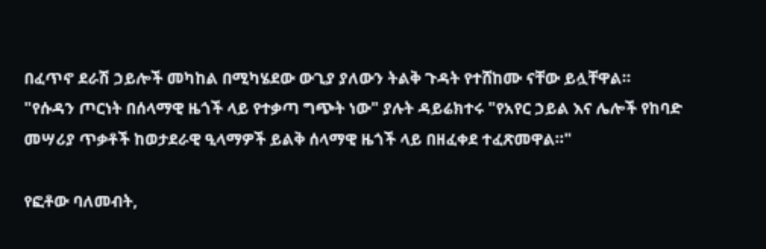በፈጥኖ ደራሽ ኃይሎች መካከል በሚካሄደው ውጊያ ያለውን ትልቅ ጉዳት የተሸከሙ ናቸው ይሏቸዋል።
"የሱዳን ጦርነት በሰላማዊ ዜጎች ላይ የተቃጣ ግጭት ነው" ያሉት ዳይሬክተሩ "የአየር ኃይል እና ሌሎች የከባድ መሣሪያ ጥቃቶች ከወታደራዊ ዒላማዎች ይልቅ ሰላማዊ ዜጎች ላይ በዘፈቀደ ተፈጽመዋል።"

የፎቶው ባለመብት,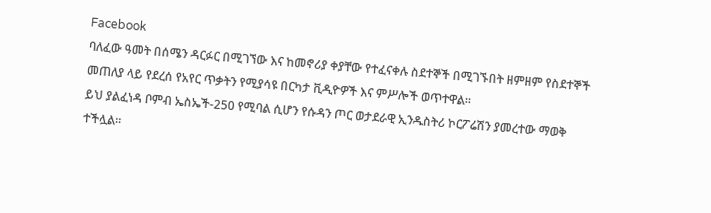Facebook
ባለፈው ዓመት በሰሜን ዳርፉር በሚገኘው እና ከመኖሪያ ቀያቸው የተፈናቀሉ ስደተኞች በሚገኙበት ዘምዘም የስደተኞች መጠለያ ላይ የደረሰ የአየር ጥቃትን የሚያሳዩ በርካታ ቪዲዮዎች እና ምሥሎች ወጥተዋል።
ይህ ያልፈነዳ ቦምብ ኤስኤች-250 የሚባል ሲሆን የሱዳን ጦር ወታደራዊ ኢንዱስትሪ ኮርፖሬሽን ያመረተው ማወቅ ተችሏል።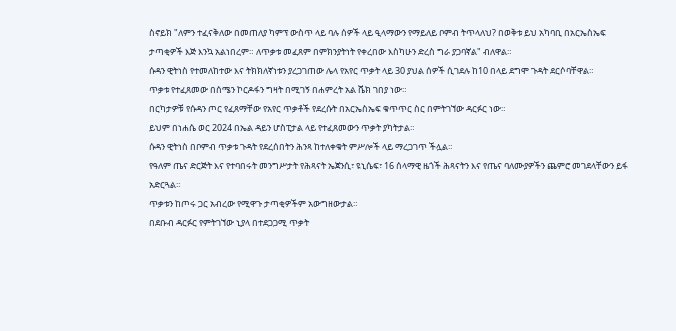ስኖይክ "ለምን ተፈናቅለው በመጠለያ ካምፕ ውስጥ ላይ ባሉ ሰዎች ላይ ዒላማውን የማይለይ ቦምብ ትጥላለህ? በወቅቱ ይህ አካባቢ በአርኤስኤፍ ታጣቂዎች እጅ እንኳ አልነበረም። ለጥቃቱ መፈጸም በምክንያትነት የቀረበው እስካሁን ድረስ ግራ ያጋባኛል" ብለዋል።
ሱዳን ዊትነስ የተመለከተው እና ትክክለኛነቱን ያረጋገጠው ሌላ የአየር ጥቃት ላይ 30 ያህል ሰዎች ሲገደሉ ከ10 በላይ ደግሞ ጉዳት ደርሶባቸዋል።
ጥቃቱ የተፈጸመው በሰሜን ኮርዶፋን ግዛት በሚገኝ በሐምረት አል ሼክ ገበያ ነው።
በርካታዎቹ የሱዳን ጦር የፈጸማቸው የአየር ጥቃቶች የደረሱት በአርኤስኤፍ ቁጥጥር ስር በምትገኘው ዳርፉር ነው።
ይህም በነሐሴ ወር 2024 በኤል ዳይን ሆስፒታል ላይ የተፈጸመውን ጥቃት ያካትታል።
ሱዳን ዊትነስ በቦምብ ጥቃቱ ጉዳት የደረሰበትን ሕንጻ ከተለቀቁት ምሥሎች ላይ ማረጋገጥ ችሏል።
የዓለም ጤና ድርጅት እና የተባበሩት መንግሥታት የሕጻናት ኤጀንሲ፣ ዩኒሴፍ፣ 16 ሰላማዊ ዜጎች ሕጻናትን እና የጤና ባለሙያዎችን ጨምሮ መገደላቸውን ይፋ አድርጓል።
ጥቃቱን ከጦሩ ጋር አብረው የሚዋጉ ታጣቂዎችም አውግዘውታል።
በደቡብ ዳርፉር የምትገኘው ኒያላ በተደጋጋሚ ጥቃት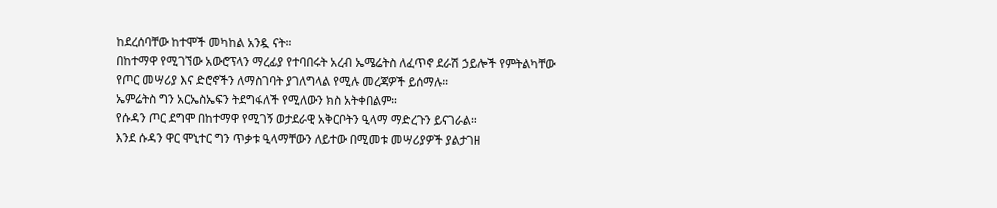ከደረሰባቸው ከተሞች መካከል አንዷ ናት።
በከተማዋ የሚገኘው አውሮፕላን ማረፊያ የተባበሩት አረብ ኤሜሬትስ ለፈጥኖ ደራሽ ኃይሎች የምትልካቸው የጦር መሣሪያ እና ድሮኖችን ለማስገባት ያገለግላል የሚሉ መረጃዎች ይሰማሉ።
ኤምሬትስ ግን አርኤስኤፍን ትደግፋለች የሚለውን ክስ አትቀበልም።
የሱዳን ጦር ደግሞ በከተማዋ የሚገኝ ወታደራዊ አቅርቦትን ዒላማ ማድረጉን ይናገራል።
እንደ ሱዳን ዋር ሞኒተር ግን ጥቃቱ ዒላማቸውን ለይተው በሚመቱ መሣሪያዎች ያልታገዘ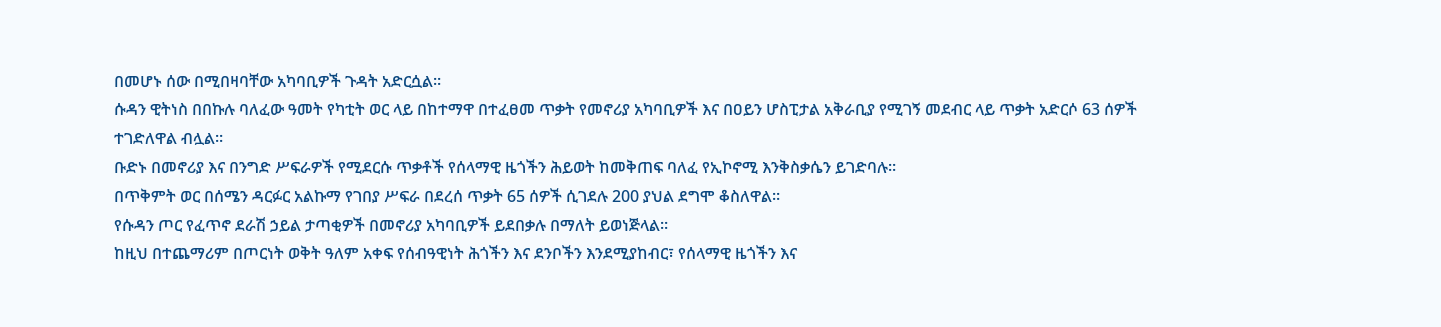በመሆኑ ሰው በሚበዛባቸው አካባቢዎች ጉዳት አድርሷል።
ሱዳን ዊትነስ በበኩሉ ባለፈው ዓመት የካቲት ወር ላይ በከተማዋ በተፈፀመ ጥቃት የመኖሪያ አካባቢዎች እና በዐይን ሆስፒታል አቅራቢያ የሚገኝ መደብር ላይ ጥቃት አድርሶ 63 ሰዎች ተገድለዋል ብሏል።
ቡድኑ በመኖሪያ እና በንግድ ሥፍራዎች የሚደርሱ ጥቃቶች የሰላማዊ ዜጎችን ሕይወት ከመቅጠፍ ባለፈ የኢኮኖሚ እንቅስቃሴን ይገድባሉ።
በጥቅምት ወር በሰሜን ዳርፉር አልኩማ የገበያ ሥፍራ በደረሰ ጥቃት 65 ሰዎች ሲገደሉ 200 ያህል ደግሞ ቆስለዋል።
የሱዳን ጦር የፈጥኖ ደራሽ ኃይል ታጣቂዎች በመኖሪያ አካባቢዎች ይደበቃሉ በማለት ይወነጅላል።
ከዚህ በተጨማሪም በጦርነት ወቅት ዓለም አቀፍ የሰብዓዊነት ሕጎችን እና ደንቦችን እንደሚያከብር፣ የሰላማዊ ዜጎችን እና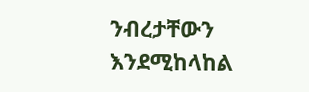ንብረታቸውን እንደሚከላከል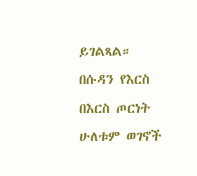ይገልጻል።
በሱዳን የእርስ በእርስ ጦርነት ሁለቱም ወገኖች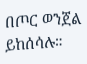በጦር ወንጀል ይከሰሳሉ።